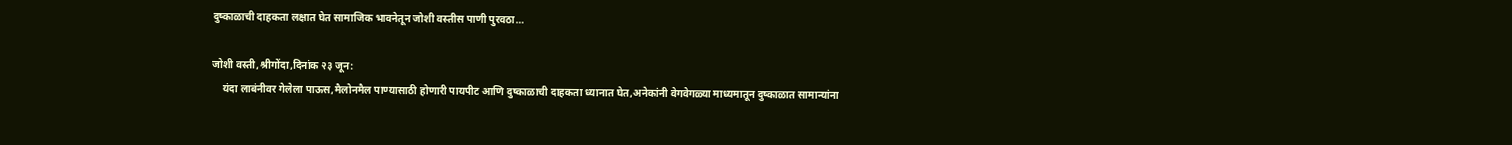दुष्काळाची दाहकता लक्षात घेत सामाजिक भावनेतून जोशी वस्तीस पाणी पुरवठा…

जोशी वस्ती,श्रीगोंदा,दिनांक २३ जून:
    यंदा लाबंनीवर गेलेला पाऊस,मैलोनमैल पाण्यासाठी होणारी पायपीट आणि दुष्काळाची दाहकता ध्यानात घेत,अनेकांनी वेगवेगळ्या माध्यमातून दुष्काळात सामान्यांना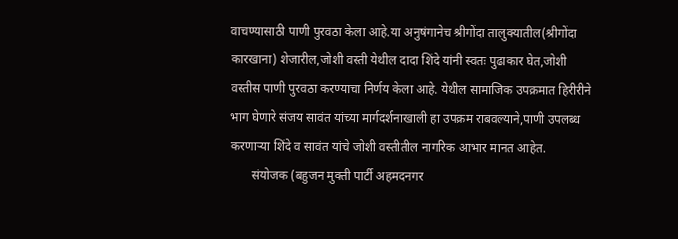वाचण्यासाठी पाणी पुरवठा केला आहे.या अनुषंगानेच श्रीगोंदा तालुक्यातील(श्रीगोंदा कारखाना) शेजारील,जोशी वस्ती येथील दादा शिंदे यांनी स्वतः पुढाकार घेत,जोशी वस्तीस पाणी पुरवठा करण्याचा निर्णय केला आहे. येथील सामाजिक उपक्रमात हिरीरीने भाग घेणारे संजय सावंत यांच्या मार्गदर्शनाखाली हा उपक्रम राबवल्याने,पाणी उपलब्ध करणाऱ्या शिंदे व सावंत यांचे जोशी वस्तीतील नागरिक आभार मानत आहेत.
       संयोजक (बहुजन मुक्ती पार्टी अहमदनगर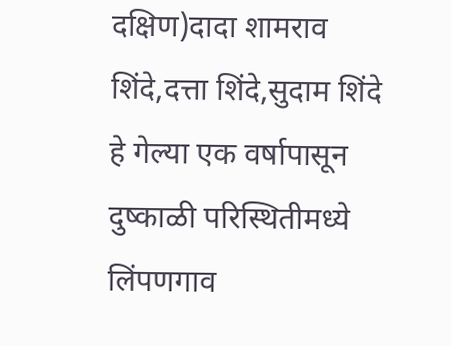दक्षिण)दादा शामराव शिंदे,दत्ता शिंदे,सुदाम शिंदे हे गेल्या एक वर्षापासून दुष्काळी परिस्थितीमध्ये लिंपणगाव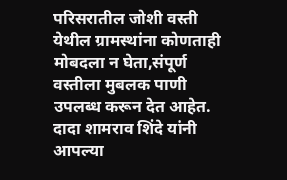परिसरातील जोशी वस्ती येथील ग्रामस्थांना कोणताही मोबदला न घेता,संपूर्ण वस्तीला मुबलक पाणी उपलब्ध करून देत आहेत. दादा शामराव शिंदे यांनी आपल्या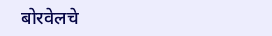बोरवेलचे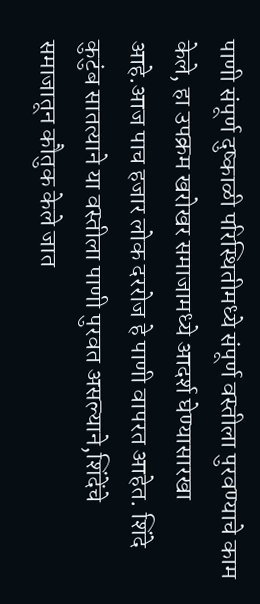पाणी संपूर्ण दुष्काळी परिस्थितीमध्ये संपूर्ण वस्तीला पुरवण्याचे काम केले, हा उपक्रम खरोखर समाजामध्ये आदर्श घेण्यासारखा आहे.आज पाच हजार लोक दररोज हे पाणी वापरत आहेत. शिंदे कुटुंब सातत्याने या वस्तीला पाणी पुरवत असल्याने,शिंदेंचे समाजातून कौतुक केले जात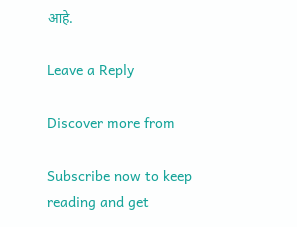आहे.

Leave a Reply

Discover more from

Subscribe now to keep reading and get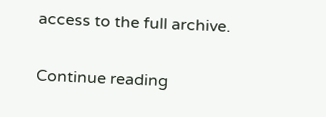access to the full archive.

Continue reading